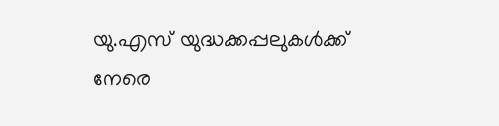യു.എസ് യുദ്ധക്കപ്പലുകൾക്ക് നേരെ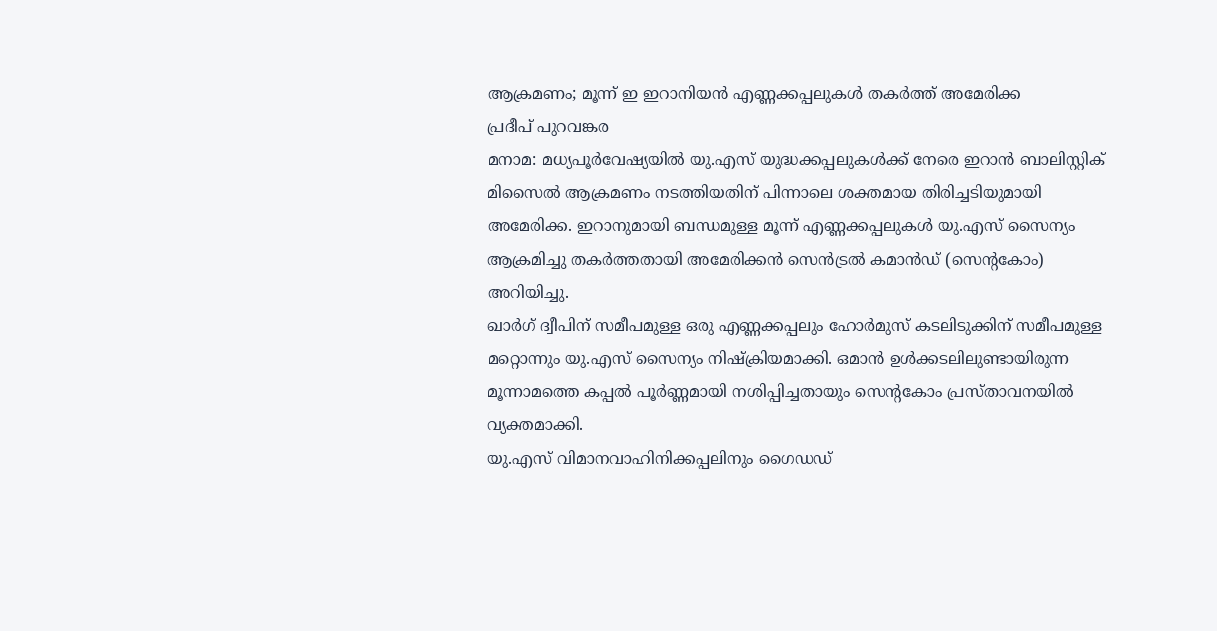ആക്രമണം; മൂന്ന് ഇ ഇറാനിയൻ എണ്ണക്കപ്പലുകൾ തകർത്ത് അമേരിക്ക
പ്രദീപ് പുറവങ്കര
മനാമ: മധ്യപൂർവേഷ്യയിൽ യു.എസ് യുദ്ധക്കപ്പലുകൾക്ക് നേരെ ഇറാൻ ബാലിസ്റ്റിക് മിസൈൽ ആക്രമണം നടത്തിയതിന് പിന്നാലെ ശക്തമായ തിരിച്ചടിയുമായി അമേരിക്ക. ഇറാനുമായി ബന്ധമുള്ള മൂന്ന് എണ്ണക്കപ്പലുകൾ യു.എസ് സൈന്യം ആക്രമിച്ചു തകർത്തതായി അമേരിക്കൻ സെൻട്രൽ കമാൻഡ് (സെന്റകോം) അറിയിച്ചു.
ഖാർഗ് ദ്വീപിന് സമീപമുള്ള ഒരു എണ്ണക്കപ്പലും ഹോർമുസ് കടലിടുക്കിന് സമീപമുള്ള മറ്റൊന്നും യു.എസ് സൈന്യം നിഷ്ക്രിയമാക്കി. ഒമാൻ ഉൾക്കടലിലുണ്ടായിരുന്ന മൂന്നാമത്തെ കപ്പൽ പൂർണ്ണമായി നശിപ്പിച്ചതായും സെന്റകോം പ്രസ്താവനയിൽ വ്യക്തമാക്കി.
യു.എസ് വിമാനവാഹിനിക്കപ്പലിനും ഗൈഡഡ്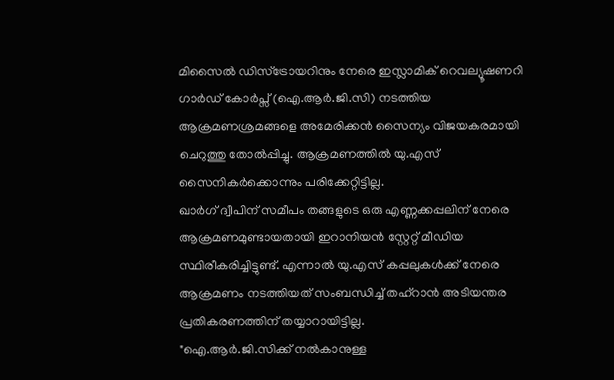മിസൈൽ ഡിസ്ട്രോയറിനും നേരെ ഇസ്ലാമിക് റെവല്യൂഷണറി ഗാർഡ് കോർപ്സ് (ഐ.ആർ.ജി.സി) നടത്തിയ ആക്രമണശ്രമങ്ങളെ അമേരിക്കൻ സൈന്യം വിജയകരമായി ചെറുത്തു തോൽപ്പിച്ചു. ആക്രമണത്തിൽ യു.എസ് സൈനികർക്കൊന്നും പരിക്കേറ്റിട്ടില്ല.
ഖാർഗ് ദ്വീപിന് സമീപം തങ്ങളുടെ ഒരു എണ്ണക്കപ്പലിന് നേരെ ആക്രമണമുണ്ടായതായി ഇറാനിയൻ സ്റ്റേറ്റ് മീഡിയ സ്ഥിരീകരിച്ചിട്ടുണ്ട്. എന്നാൽ യു.എസ് കപ്പലുകൾക്ക് നേരെ ആക്രമണം നടത്തിയത് സംബന്ധിച്ച് തഹ്റാൻ അടിയന്തര പ്രതികരണത്തിന് തയ്യാറായിട്ടില്ല.
"ഐ.ആർ.ജി.സിക്ക് നൽകാനുള്ള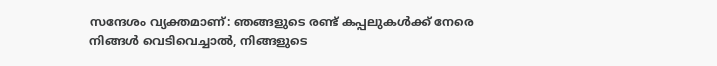സന്ദേശം വ്യക്തമാണ്: ഞങ്ങളുടെ രണ്ട് കപ്പലുകൾക്ക് നേരെ നിങ്ങൾ വെടിവെച്ചാൽ, നിങ്ങളുടെ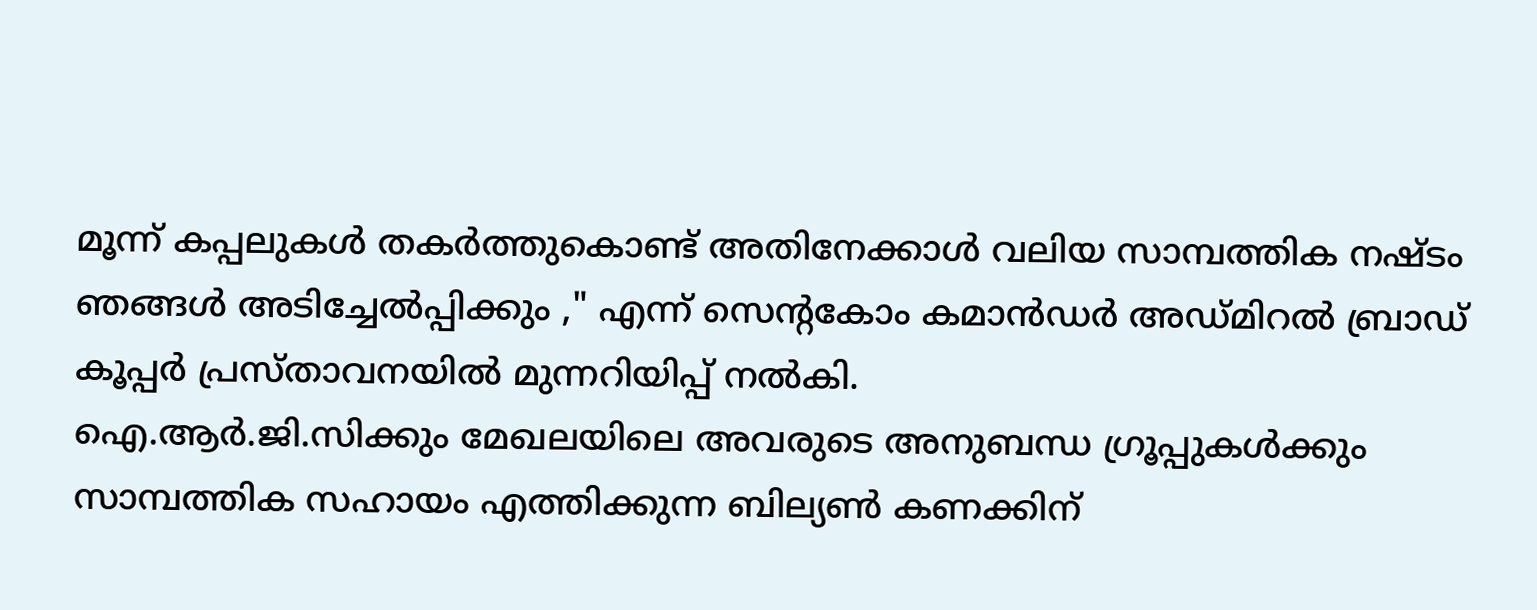മൂന്ന് കപ്പലുകൾ തകർത്തുകൊണ്ട് അതിനേക്കാൾ വലിയ സാമ്പത്തിക നഷ്ടം ഞങ്ങൾ അടിച്ചേൽപ്പിക്കും ," എന്ന് സെന്റകോം കമാൻഡർ അഡ്മിറൽ ബ്രാഡ് കൂപ്പർ പ്രസ്താവനയിൽ മുന്നറിയിപ്പ് നൽകി.
ഐ.ആർ.ജി.സിക്കും മേഖലയിലെ അവരുടെ അനുബന്ധ ഗ്രൂപ്പുകൾക്കും സാമ്പത്തിക സഹായം എത്തിക്കുന്ന ബില്യൺ കണക്കിന്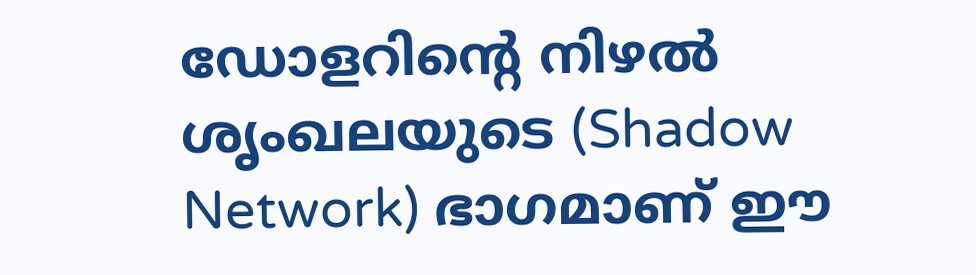ഡോളറിന്റെ നിഴൽ ശൃംഖലയുടെ (Shadow Network) ഭാഗമാണ് ഈ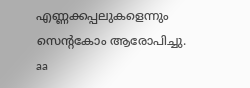എണ്ണക്കപ്പലുകളെന്നും സെന്റകോം ആരോപിച്ചു.
aa